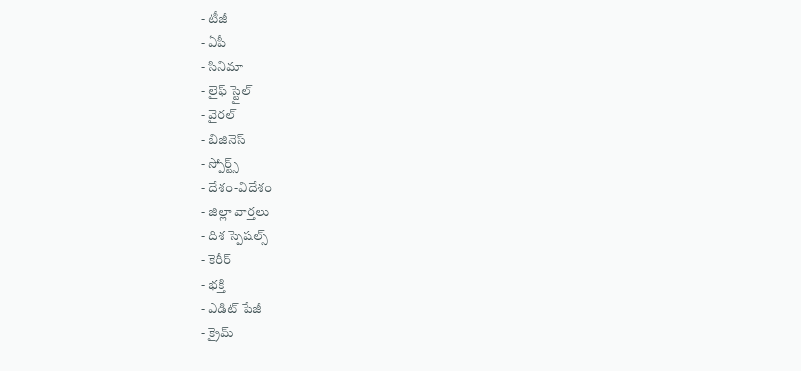- టీజీ
- ఏపీ
- సినిమా
- లైఫ్ స్టైల్
- వైరల్
- బిజినెస్
- స్పోర్ట్స్
- దేశం-విదేశం
- జిల్లా వార్తలు
- దిశ స్పెషల్స్
- కెరీర్
- భక్తి
- ఎడిట్ పేజీ
- క్రైమ్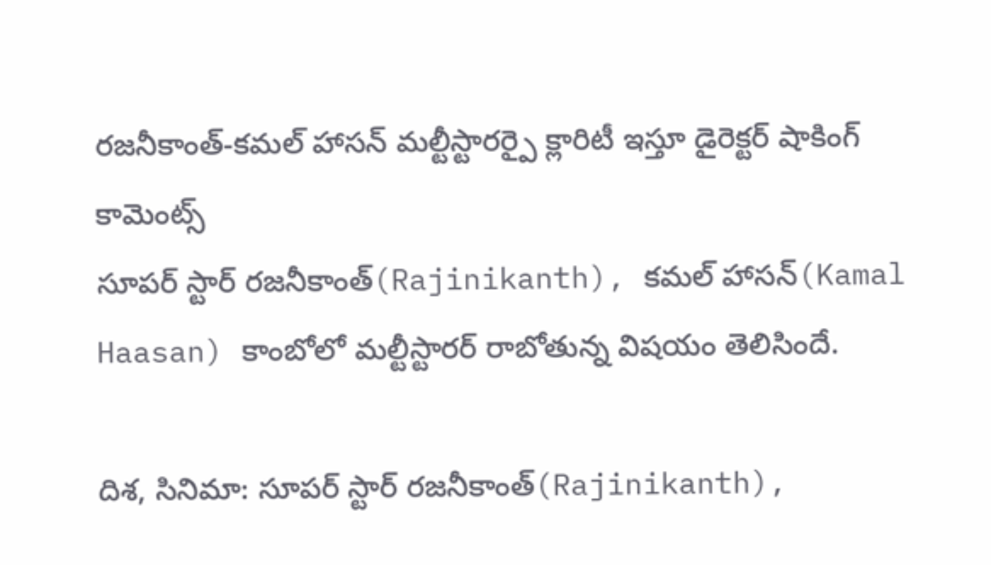రజనీకాంత్-కమల్ హాసన్ మల్టీస్టారర్పై క్లారిటీ ఇస్తూ డైరెక్టర్ షాకింగ్ కామెంట్స్
సూపర్ స్టార్ రజనీకాంత్(Rajinikanth), కమల్ హాసన్(Kamal Haasan) కాంబోలో మల్టీస్టారర్ రాబోతున్న విషయం తెలిసిందే.

దిశ, సినిమా: సూపర్ స్టార్ రజనీకాంత్(Rajinikanth),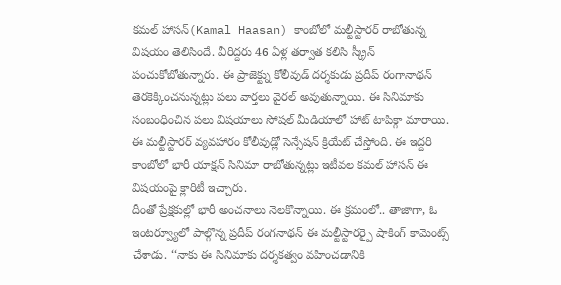కమల్ హాసన్(Kamal Haasan) కాంబోలో మల్టీస్టారర్ రాబోతున్న విషయం తెలిసిందే. వీరిద్దరు 46 ఏళ్ల తర్వాత కలిసి స్క్రీన్ పంచుకోబోతున్నారు. ఈ ప్రాజెక్ట్ను కోలీవుడ్ దర్శకుడు ప్రదీప్ రంగానాథన్ తెరకెక్కించనున్నట్లు పలు వార్తలు వైరల్ అవుతున్నాయి. ఈ సినిమాకు సంబంధించిన పలు విషయాలు సోషల్ మీడియాలో హాట్ టాపిక్గా మారాయి. ఈ మల్టీస్టారర్ వ్యవహారం కోలీవుడ్లో సెన్సేషన్ క్రియేట్ చేస్తోంది. ఈ ఇద్దరి కాంబోలో భారీ యాక్షన్ సినిమా రాబోతున్నట్లు ఇటీవల కమల్ హాసన్ ఈ విషయంపై క్లారిటీ ఇచ్చారు.
దీంతో ప్రేక్షకుల్లో భారీ అంచనాలు నెలకొన్నాయి. ఈ క్రమంలో.. తాజాగా, ఓ ఇంటర్వ్యూలో పాల్గొన్న ప్రదీప్ రంగనాథన్ ఈ మల్టీస్టారర్పై షాకింగ్ కామెంట్స్ చేశాడు. ‘‘నాకు ఈ సినిమాకు దర్శకత్వం వహించడానికి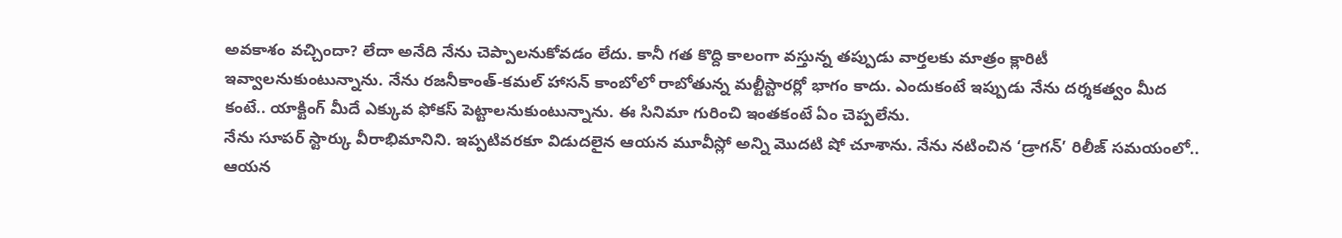అవకాశం వచ్చిందా? లేదా అనేది నేను చెప్పాలనుకోవడం లేదు. కానీ గత కొద్ది కాలంగా వస్తున్న తప్పుడు వార్తలకు మాత్రం క్లారిటీ ఇవ్వాలనుకుంటున్నాను. నేను రజనీకాంత్-కమల్ హాసన్ కాంబోలో రాబోతున్న మల్టీస్టారర్లో భాగం కాదు. ఎందుకంటే ఇప్పుడు నేను దర్శకత్వం మీద కంటే.. యాక్టింగ్ మీదే ఎక్కువ ఫోకస్ పెట్టాలనుకుంటున్నాను. ఈ సినిమా గురించి ఇంతకంటే ఏం చెప్పలేను.
నేను సూపర్ స్టార్కు వీరాభిమానిని. ఇప్పటివరకూ విడుదలైన ఆయన మూవీస్లో అన్ని మొదటి షో చూశాను. నేను నటించిన ‘డ్రాగన్’ రిలీజ్ సమయంలో.. ఆయన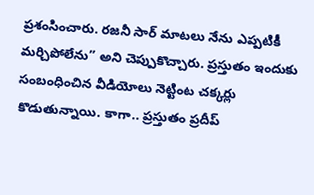ప్రశంసించారు. రజనీ సార్ మాటలు నేను ఎప్పటికీ మర్చిపోలేను’’ అని చెప్పుకొచ్చారు. ప్రస్తుతం ఇందుకు సంబంధించిన వీడియోలు నెట్టింట చక్కర్లు కొడుతున్నాయి. కాగా.. ప్రస్తుతం ప్రదీప్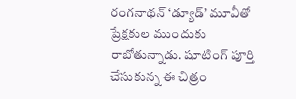రంగనాథన్ ‘డ్యూడ్’ మూవీతో ప్రేక్షకుల ముందుకు రాబోతున్నాడు. షూటింగ్ పూర్తి చేసుకున్న ఈ చిత్రం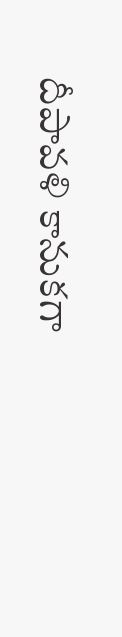దీపావళి కానుకగా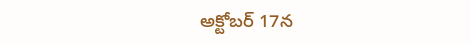అక్టోబర్ 17న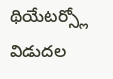థియేటర్స్లో విడుదల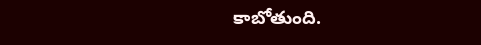కాబోతుంది.